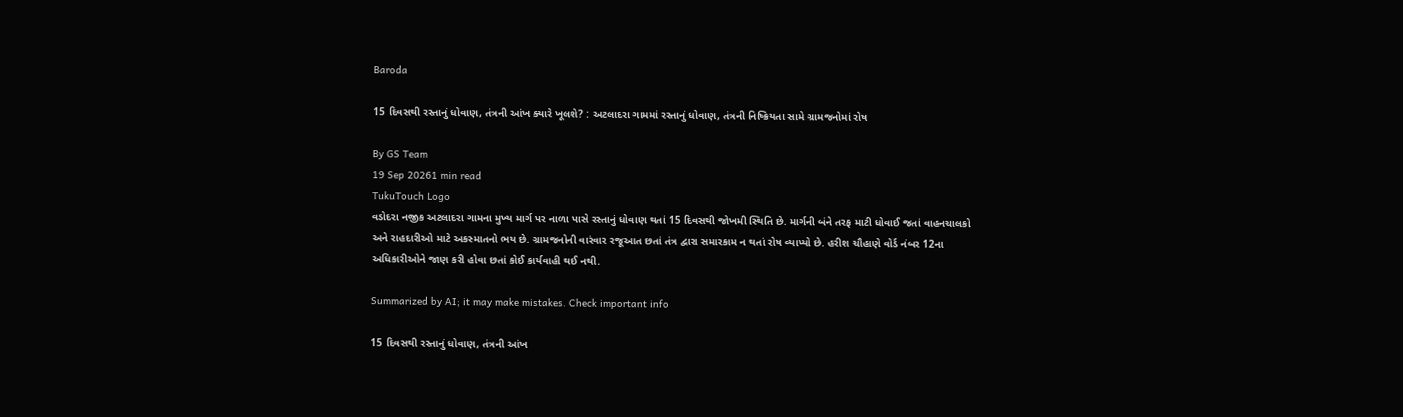Baroda

15 દિવસથી રસ્તાનું ધોવાણ, તંત્રની આંખ ક્યારે ખૂલશે? : અટલાદરા ગામમાં રસ્તાનું ધોવાણ, તંત્રની નિષ્ક્રિયતા સામે ગ્રામજનોમાં રોષ

By GS Team
19 Sep 20261 min read
TukuTouch Logo
વડોદરા નજીક અટલાદરા ગામના મુખ્ય માર્ગ પર નાળા પાસે રસ્તાનું ધોવાણ થતાં 15 દિવસથી જોખમી સ્થિતિ છે. માર્ગની બંને તરફ માટી ધોવાઈ જતાં વાહનચાલકો અને રાહદારીઓ માટે અકસ્માતનો ભય છે. ગ્રામજનોની વારંવાર રજૂઆત છતાં તંત્ર દ્વારા સમારકામ ન થતાં રોષ વ્યાપ્યો છે. હરીશ ચૌહાણે વોર્ડ નંબર 12ના અધિકારીઓને જાણ કરી હોવા છતાં કોઈ કાર્યવાહી થઈ નથી.

Summarized by AI; it may make mistakes. Check important info

15 દિવસથી રસ્તાનું ધોવાણ, તંત્રની આંખ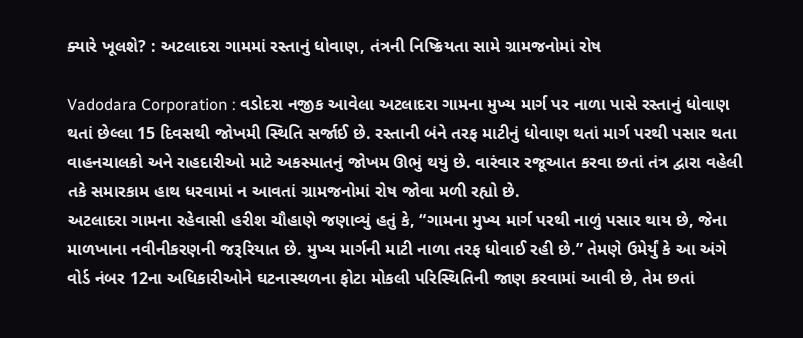ક્યારે ખૂલશે? : અટલાદરા ગામમાં રસ્તાનું ધોવાણ, તંત્રની નિષ્ક્રિયતા સામે ગ્રામજનોમાં રોષ

Vadodara Corporation : વડોદરા નજીક આવેલા અટલાદરા ગામના મુખ્ય માર્ગ પર નાળા પાસે રસ્તાનું ધોવાણ થતાં છેલ્લા 15 દિવસથી જોખમી સ્થિતિ સર્જાઈ છે. રસ્તાની બંને તરફ માટીનું ધોવાણ થતાં માર્ગ પરથી પસાર થતા વાહનચાલકો અને રાહદારીઓ માટે અકસ્માતનું જોખમ ઊભું થયું છે. વારંવાર રજૂઆત કરવા છતાં તંત્ર દ્વારા વહેલી તકે સમારકામ હાથ ધરવામાં ન આવતાં ગ્રામજનોમાં રોષ જોવા મળી રહ્યો છે.
અટલાદરા ગામના રહેવાસી હરીશ ચૌહાણે જણાવ્યું હતું કે, “ગામના મુખ્ય માર્ગ પરથી નાળું પસાર થાય છે, જેના માળખાના નવીનીકરણની જરૂરિયાત છે. મુખ્ય માર્ગની માટી નાળા તરફ ધોવાઈ રહી છે.” તેમણે ઉમેર્યું કે આ અંગે વોર્ડ નંબર 12ના અધિકારીઓને ઘટનાસ્થળના ફોટા મોકલી પરિસ્થિતિની જાણ કરવામાં આવી છે, તેમ છતાં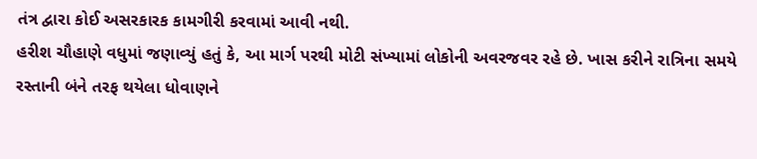તંત્ર દ્વારા કોઈ અસરકારક કામગીરી કરવામાં આવી નથી.
હરીશ ચૌહાણે વધુમાં જણાવ્યું હતું કે, આ માર્ગ પરથી મોટી સંખ્યામાં લોકોની અવરજવર રહે છે. ખાસ કરીને રાત્રિના સમયે રસ્તાની બંને તરફ થયેલા ધોવાણને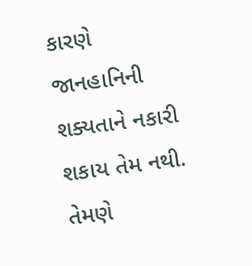કારણે જાનહાનિની શક્યતાને નકારી શકાય તેમ નથી. તેમણે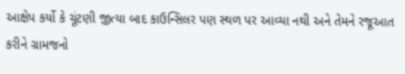આક્ષેપ કર્યો કે ચૂંટણી જીત્યા બાદ કાઉન્સિલર પણ સ્થળ પર આવ્યા નથી અને તેમને રજૂઆત કરીને ગ્રામજનો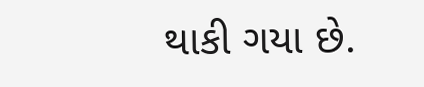થાકી ગયા છે.